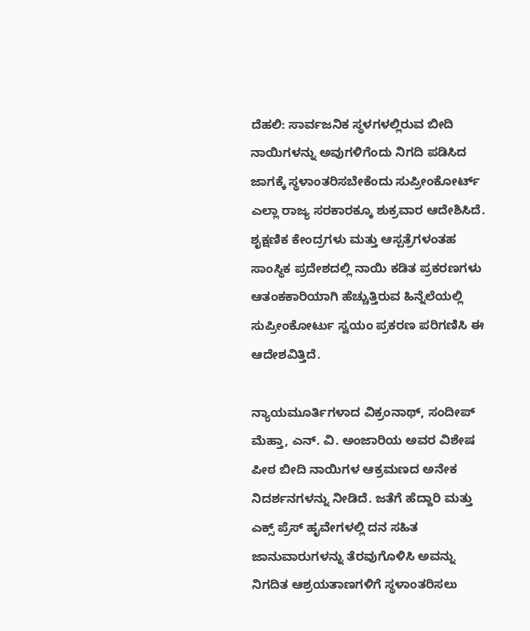ದೆಹಲಿ: ಸಾರ್ವಜನಿಕ ಸ್ಥಳಗಳಲ್ಲಿರುವ ಬೀದಿ ನಾಯಿಗಳನ್ನು ಅವುಗಳಿಗೆಂದು ನಿಗದಿ ಪಡಿಸಿದ ಜಾಗಕ್ಕೆ ಸ್ಥಳಾಂತರಿಸಬೇಕೆಂದು ಸುಪ್ರೀಂಕೋರ್ಟ್ ಎಲ್ಲಾ ರಾಜ್ಯ ಸರಕಾರಕ್ಕೂ ಶುಕ್ರವಾರ ಆದೇಶಿಸಿದೆ. ಶೖಕ್ಷಣಿಕ ಕೇಂದ್ರಗಳು ಮತ್ತು ಆಸ್ಪತ್ರೆಗಳಂತಹ ಸಾಂಸ್ಥಿಕ ಪ್ರದೇಶದಲ್ಲಿ ನಾಯಿ ಕಡಿತ ಪ್ರಕರಣಗಳು ಆತಂಕಕಾರಿಯಾಗಿ ಹೆಚ್ಚುತ್ತಿರುವ ಹಿನ್ನೆಲೆಯಲ್ಲಿ ಸುಪ್ರೀಂಕೋರ್ಟು ಸ್ವಯಂ ಪ್ರಕರಣ ಪರಿಗಣಿಸಿ ಈ ಆದೇಶವಿತ್ತಿದೆ.

ನ್ಯಾಯಮೂರ್ತಿಗಳಾದ ವಿಕ್ರಂನಾಥ್, ಸಂದೀಪ್ ಮೆಹ್ತಾ, ಎನ್. ವಿ. ಅಂಜಾರಿಯ ಅವರ ವಿಶೇಷ ಪೀಠ ಬೀದಿ ನಾಯಿಗಳ ಆಕ್ರಮಣದ ಅನೇಕ ನಿದರ್ಶನಗಳನ್ನು ನೀಡಿದೆ. ಜತೆಗೆ ಹೆದ್ದಾರಿ ಮತ್ತು ಎಕ್ಸ್ ಪ್ರೆಸ್ ಹೖವೇಗಳಲ್ಲಿ ದನ ಸಹಿತ ಜಾನುವಾರುಗಳನ್ನು ತೆರವುಗೊಳಿಸಿ ಅವನ್ನು ನಿಗದಿತ ಆಶ್ರಯತಾಣಗಳಿಗೆ ಸ್ಥಳಾಂತರಿಸಲು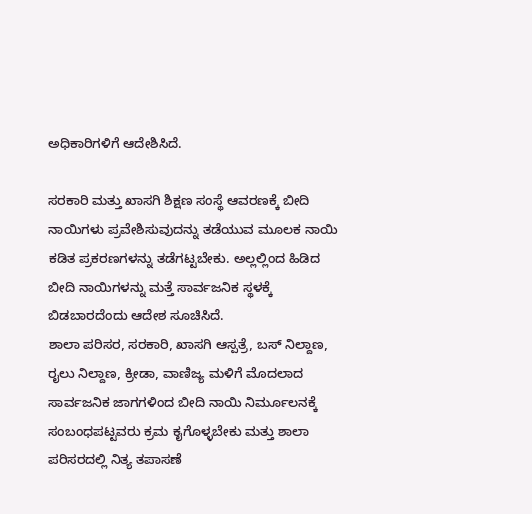ಅಧಿಕಾರಿಗಳಿಗೆ ಆದೇಶಿಸಿದೆ.

ಸರಕಾರಿ ಮತ್ತು ಖಾಸಗಿ ಶಿಕ್ಷಣ ಸಂಸ್ಥೆ ಆವರಣಕ್ಕೆ ಬೀದಿ ನಾಯಿಗಳು ಪ್ರವೇಶಿಸುವುದನ್ನು ತಡೆಯುವ ಮೂಲಕ ನಾಯಿ ಕಡಿತ ಪ್ರಕರಣಗಳನ್ನು ತಡೆಗಟ್ಟಬೇಕು. ಅಲ್ಲಲ್ಲಿಂದ ಹಿಡಿದ ಬೀದಿ ನಾಯಿಗಳನ್ನು ಮತ್ತೆ ಸಾರ್ವಜನಿಕ ಸ್ಥಳಕ್ಕೆ ಬಿಡಬಾರದೆಂದು ಆದೇಶ ಸೂಚಿಸಿದೆ.
ಶಾಲಾ ಪರಿಸರ, ಸರಕಾರಿ, ಖಾಸಗಿ ಆಸ್ಪತ್ರೆ, ಬಸ್ ನಿಲ್ದಾಣ, ರೖಲು ನಿಲ್ದಾಣ, ಕ್ರೀಡಾ, ವಾಣಿಜ್ಯ ಮಳಿಗೆ ಮೊದಲಾದ ಸಾರ್ವಜನಿಕ ಜಾಗಗಳಿಂದ ಬೀದಿ ನಾಯಿ ನಿರ್ಮೂಲನಕ್ಕೆ ಸಂಬಂಧಪಟ್ಟವರು ಕ್ರಮ ಕೖಗೊಳ್ಳಬೇಕು ಮತ್ತು ಶಾಲಾ ಪರಿಸರದಲ್ಲಿ ನಿತ್ಯ ತಪಾಸಣೆ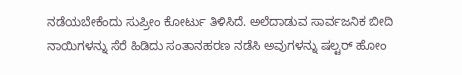ನಡೆಯಬೇಕೆಂದು ಸುಪ್ರೀಂ ಕೋರ್ಟು ತಿಳಿಸಿದೆ. ಅಲೆದಾಡುವ ಸಾರ್ವಜನಿಕ ಬೀದಿ ನಾಯಿಗಳನ್ನು ಸೆರೆ ಹಿಡಿದು ಸಂತಾನಹರಣ ನಡೆಸಿ ಅವುಗಳನ್ನು ಷಲ್ಟರ್ ಹೋಂ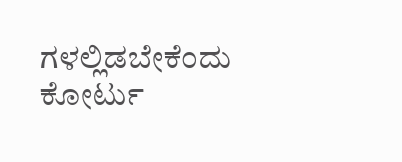ಗಳಲ್ಲಿಡಬೇಕೆಂದು ಕೋರ್ಟು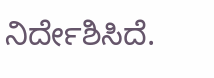ನಿರ್ದೇಶಿಸಿದೆ.